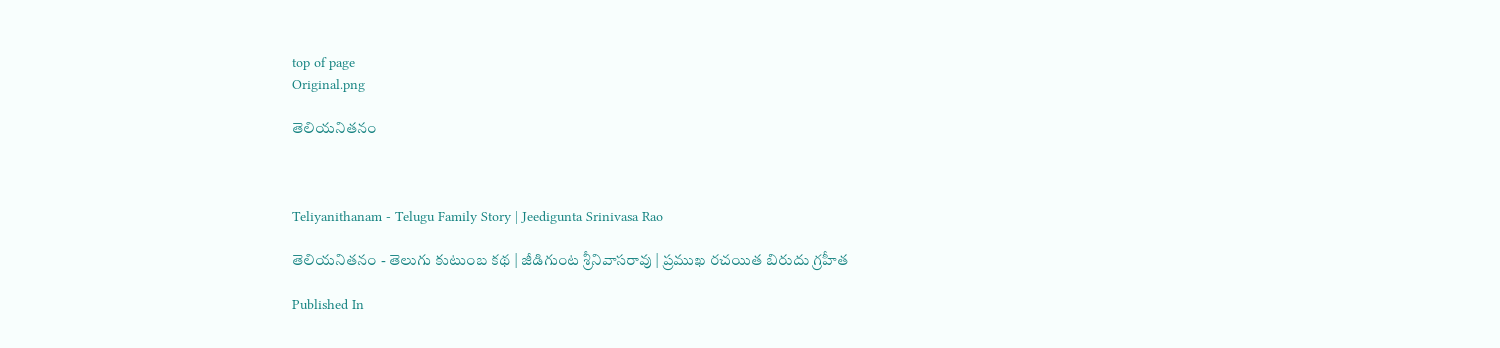top of page
Original.png

తెలియనితనం



Teliyanithanam - Telugu Family Story | Jeedigunta Srinivasa Rao

తెలియనితనం - తెలుగు కుటుంబ కథ | జీడిగుంట శ్రీనివాసరావు | ప్రముఖ రచయిత బిరుదు గ్రహీత

Published In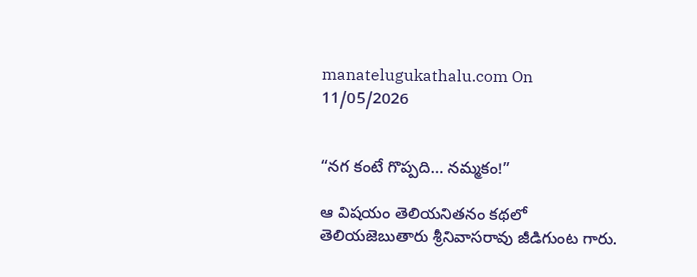manatelugukathalu.com On 11/05/2026


“నగ కంటే గొప్పది… నమ్మకం!”

ఆ విషయం తెలియనితనం కథలో తెలియజెబుతారు శ్రీనివాసరావు జీడిగుంట గారు.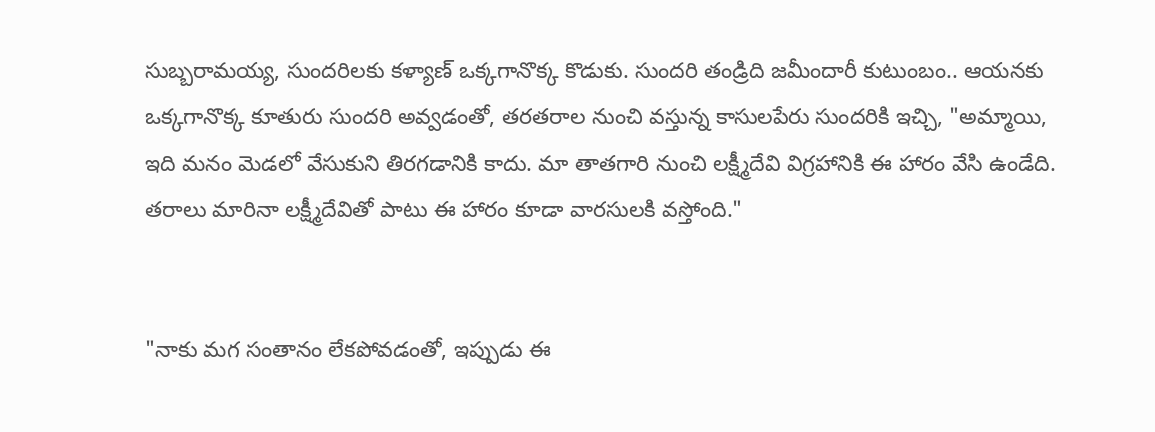సుబ్బరామయ్య, సుందరిలకు కళ్యాణ్ ఒక్కగానొక్క కొడుకు. సుందరి తండ్రిది జమీందారీ కుటుంబం.. ఆయనకు ఒక్కగానొక్క కూతురు సుందరి అవ్వడంతో, తరతరాల నుంచి వస్తున్న కాసులపేరు సుందరికి ఇచ్చి, "అమ్మాయి, ఇది మనం మెడలో వేసుకుని తిరగడానికి కాదు. మా తాతగారి నుంచి లక్ష్మీదేవి విగ్రహానికి ఈ హారం వేసి ఉండేది. తరాలు మారినా లక్ష్మీదేవితో పాటు ఈ హారం కూడా వారసులకి వస్తోంది."


"నాకు మగ సంతానం లేకపోవడంతో, ఇప్పుడు ఈ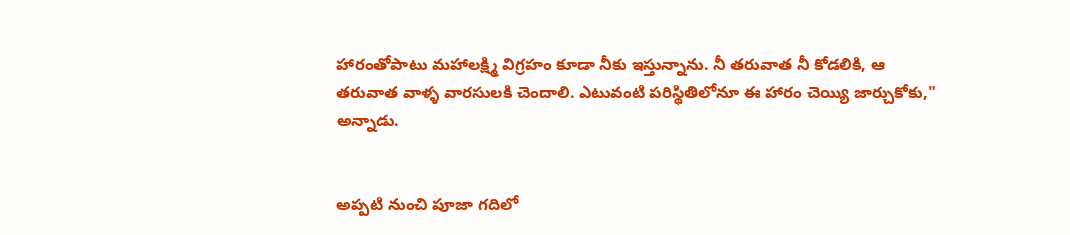హారంతోపాటు మహాలక్ష్మి విగ్రహం కూడా నీకు ఇస్తున్నాను. నీ తరువాత నీ కోడలికి, ఆ తరువాత వాళ్ళ వారసులకి చెందాలి. ఎటువంటి పరిస్థితిలోనూ ఈ హారం చెయ్యి జార్చుకోకు," అన్నాడు.


అప్పటి నుంచి పూజా గదిలో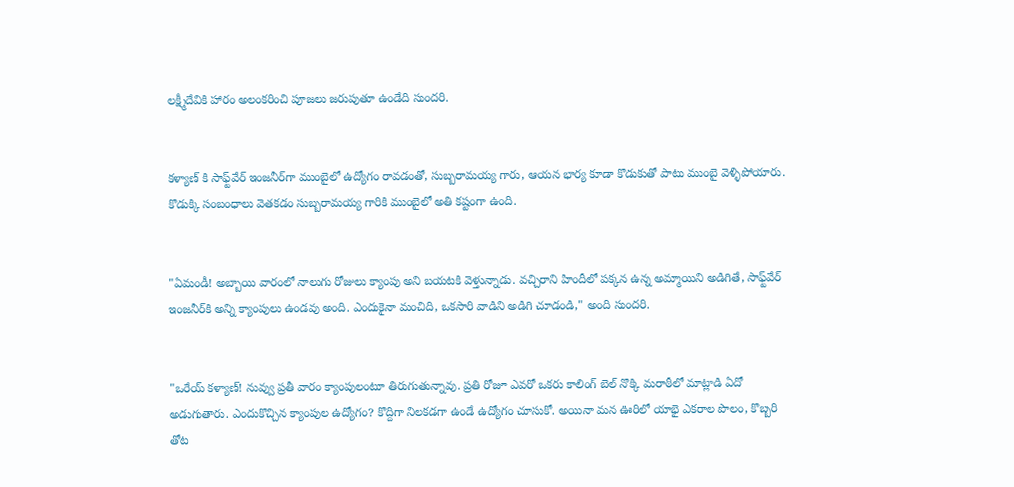లక్ష్మీదేవికి హారం అలంకరించి పూజలు జరుపుతూ ఉండేది సుందరి.


కళ్యాణ్ కి సాఫ్ట్‌వేర్ ఇంజనీర్‌గా ముంబైలో ఉద్యోగం రావడంతో, సుబ్బరామయ్య గారు, ఆయన భార్య కూడా కొడుకుతో పాటు ముంబై వెళ్ళిపోయారు. కొడుక్కి సంబంధాలు వెతకడం సుబ్బరామయ్య గారికి ముంబైలో అతి కష్టంగా ఉంది.


"ఏమండీ! అబ్బాయి వారంలో నాలుగు రోజులు క్యాంపు అని బయటకి వెళ్తున్నాడు. వచ్చిరాని హిందీలో పక్కన ఉన్న అమ్మాయిని అడిగితే, సాఫ్ట్‌వేర్ ఇంజనీర్‌కి అన్ని క్యాంపులు ఉండవు అంది. ఎందుకైనా మంచిది, ఒకసారి వాడిని అడిగి చూడండి," అంది సుందరి.


"ఒరేయ్ కళ్యాణ్! నువ్వు ప్రతీ వారం క్యాంపులంటూ తిరుగుతున్నావు. ప్రతి రోజూ ఎవరో ఒకరు కాలింగ్ బెల్ నొక్కి మరాఠీలో మాట్లాడి ఏదో అడుగుతారు. ఎందుకొచ్చిన క్యాంపుల ఉద్యోగం? కొద్దిగా నిలకడగా ఉండే ఉద్యోగం చూసుకో. అయినా మన ఊరిలో యాభై ఎకరాల పొలం, కొబ్బరి తోట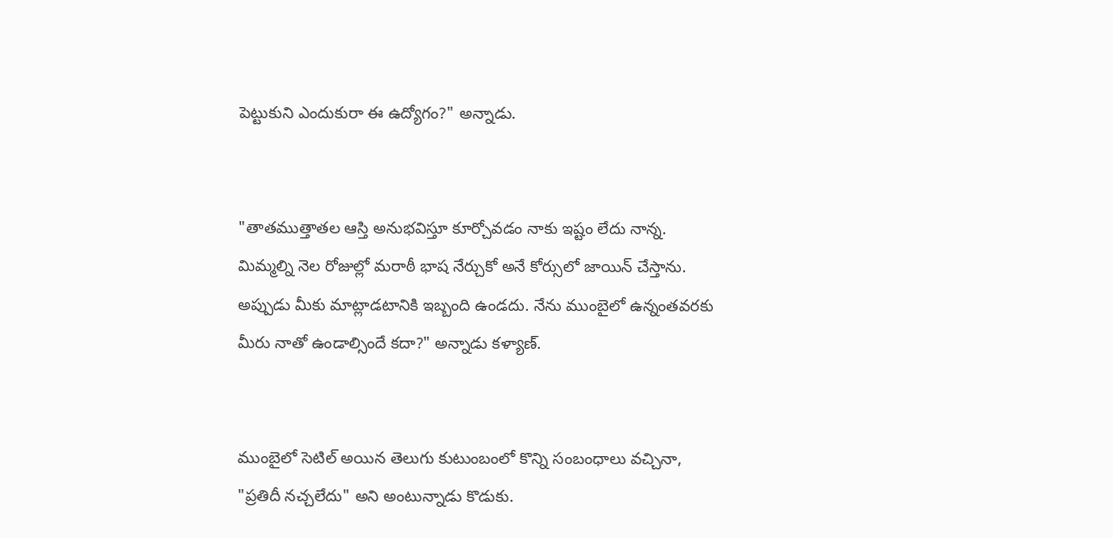పెట్టుకుని ఎందుకురా ఈ ఉద్యోగం?" అన్నాడు.


"తాతముత్తాతల ఆస్తి అనుభవిస్తూ కూర్చోవడం నాకు ఇష్టం లేదు నాన్న. మిమ్మల్ని నెల రోజుల్లో మరాఠీ భాష నేర్చుకో అనే కోర్సులో జాయిన్ చేస్తాను. అప్పుడు మీకు మాట్లాడటానికి ఇబ్బంది ఉండదు. నేను ముంబైలో ఉన్నంతవరకు మీరు నాతో ఉండాల్సిందే కదా?" అన్నాడు కళ్యాణ్.


ముంబైలో సెటిల్ అయిన తెలుగు కుటుంబంలో కొన్ని సంబంధాలు వచ్చినా, "ప్రతిదీ నచ్చలేదు" అని అంటున్నాడు కొడుకు.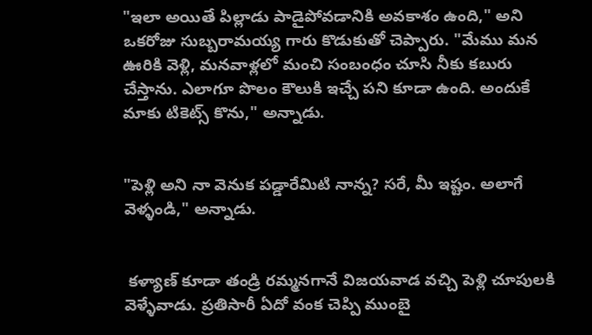"ఇలా అయితే పిల్లాడు పాడైపోవడానికి అవకాశం ఉంది," అని ఒకరోజు సుబ్బరామయ్య గారు కొడుకుతో చెప్పారు. "మేము మన ఊరికి వెళ్లి, మనవాళ్లలో మంచి సంబంధం చూసి నీకు కబురు చేస్తాను. ఎలాగూ పొలం కౌలుకి ఇచ్చే పని కూడా ఉంది. అందుకే మాకు టికెట్స్ కొను," అన్నాడు.


"పెళ్లి అని నా వెనుక పడ్డారేమిటి నాన్న? సరే, మీ ఇష్టం. అలాగే వెళ్ళండి," అన్నాడు.


 కళ్యాణ్ కూడా తండ్రి రమ్మనగానే విజయవాడ వచ్చి పెళ్లి చూపులకి వెళ్ళేవాడు. ప్రతిసారీ ఏదో వంక చెప్పి ముంబై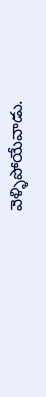వెళ్ళిపోయేవాడు.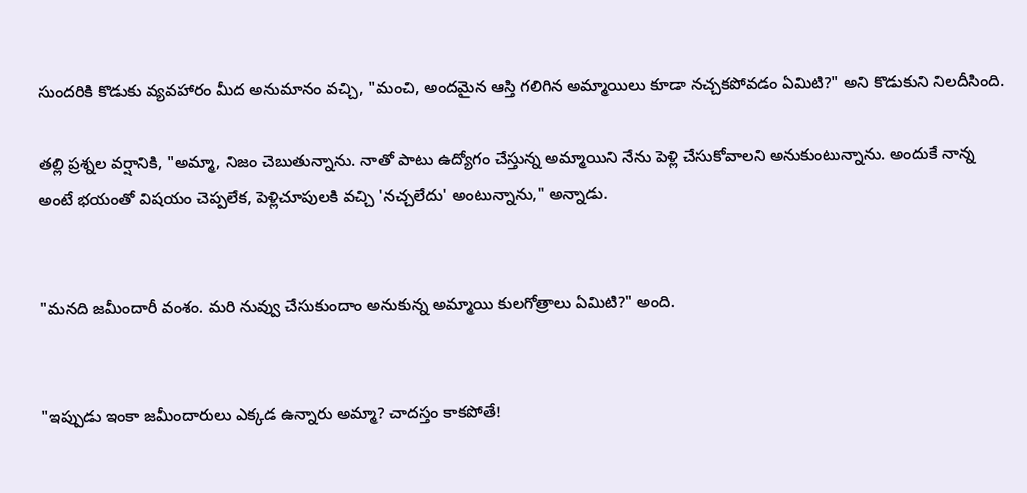సుందరికి కొడుకు వ్యవహారం మీద అనుమానం వచ్చి, "మంచి, అందమైన ఆస్తి గలిగిన అమ్మాయిలు కూడా నచ్చకపోవడం ఏమిటి?" అని కొడుకుని నిలదీసింది.

తల్లి ప్రశ్నల వర్షానికి, "అమ్మా, నిజం చెబుతున్నాను. నాతో పాటు ఉద్యోగం చేస్తున్న అమ్మాయిని నేను పెళ్లి చేసుకోవాలని అనుకుంటున్నాను. అందుకే నాన్న అంటే భయంతో విషయం చెప్పలేక, పెళ్లిచూపులకి వచ్చి 'నచ్చలేదు' అంటున్నాను," అన్నాడు.


"మనది జమీందారీ వంశం. మరి నువ్వు చేసుకుందాం అనుకున్న అమ్మాయి కులగోత్రాలు ఏమిటి?" అంది.


"ఇప్పుడు ఇంకా జమీందారులు ఎక్కడ ఉన్నారు అమ్మా? చాదస్తం కాకపోతే!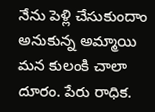నేను పెళ్లి చేసుకుందాం అనుకున్న అమ్మాయి మన కులంకి చాలా దూరం. పేరు రాధిక.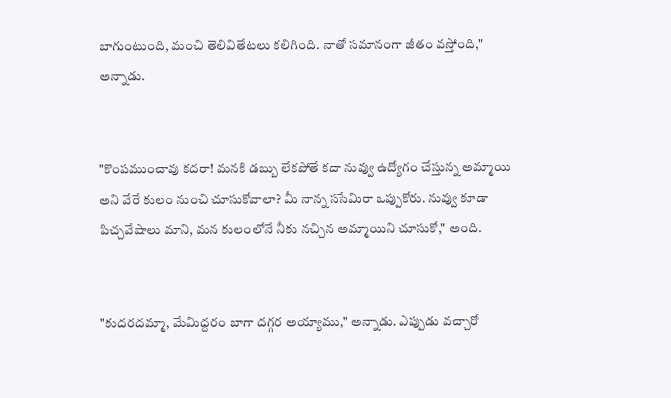బాగుంటుంది, మంచి తెలివితేటలు కలిగింది. నాతో సమానంగా జీతం వస్తోంది," అన్నాడు.


"కొంపముంచావు కదరా! మనకి డబ్బు లేకపోతే కదా నువ్వు ఉద్యోగం చేస్తున్న అమ్మాయి అని వేరే కులం నుంచి చూసుకోవాలా? మీ నాన్న ససేమిరా ఒప్పుకోరు. నువ్వు కూడా పిచ్చవేషాలు మాని, మన కులంలోనే నీకు నచ్చిన అమ్మాయిని చూసుకో," అంది.


"కుదరదమ్మా, మేమిద్దరం బాగా దగ్గర అయ్యాము," అన్నాడు. ఎప్పుడు వచ్చారో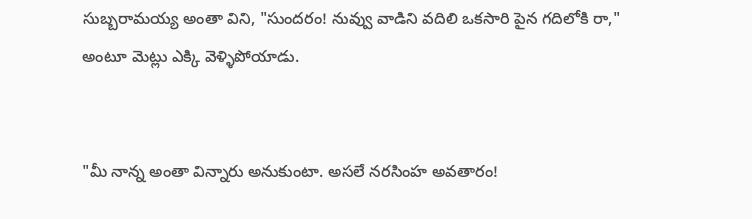సుబ్బరామయ్య అంతా విని, "సుందరం! నువ్వు వాడిని వదిలి ఒకసారి పైన గదిలోకి రా," అంటూ మెట్లు ఎక్కి వెళ్ళిపోయాడు.


"మీ నాన్న అంతా విన్నారు అనుకుంటా. అసలే నరసింహ అవతారం!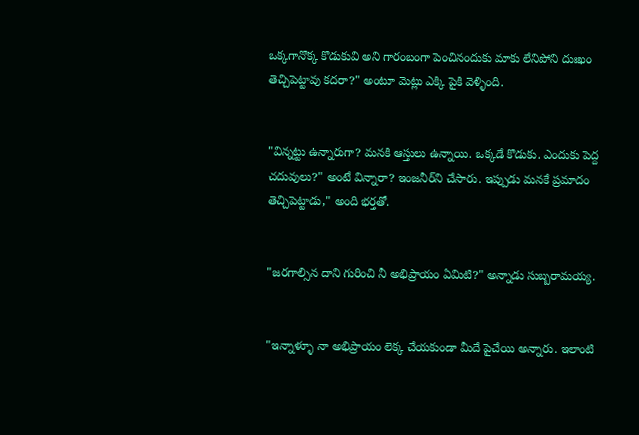ఒక్కగానొక్క కొడుకువి అని గారంబంగా పెంచినందుకు మాకు లేనిపోని దుఃఖం తెచ్చిపెట్టావు కదరా?" అంటూ మెట్లు ఎక్కి పైకి వెళ్ళింది.


"విన్నట్టు ఉన్నారుగా? మనకి ఆస్తులు ఉన్నాయి. ఒక్కడే కొడుకు. ఎందుకు పెద్ద చదువులు?" అంటే విన్నారా? ఇంజనీర్‌ని చేసారు. ఇప్పుడు మనకే ప్రమాదం తెచ్చిపెట్టాడు," అంది భర్తతో.


"జరగాల్సిన దాని గురించి నీ అభిప్రాయం ఏమిటి?" అన్నాడు సుబ్బరామయ్య.


"ఇన్నాళ్ళూ నా అభిప్రాయం లెక్క చేయకుండా మీదే పైచేయి అన్నారు. ఇలాంటి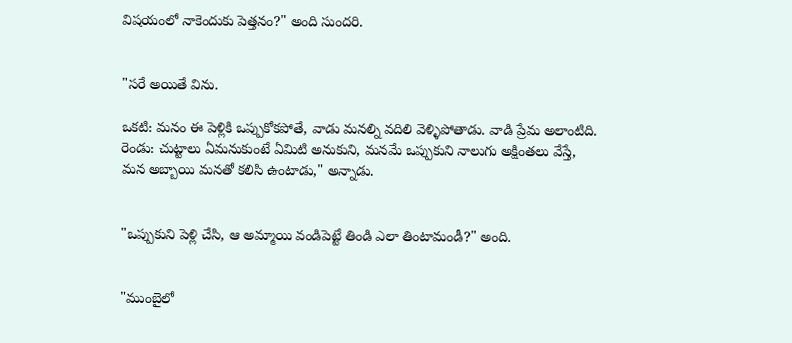విషయంలో నాకెందుకు పెత్తనం?" అంది సుందరి.


"సరే అయితే విను.

ఒకటి: మనం ఈ పెళ్లికి ఒప్పుకోకపోతే, వాడు మనల్ని వదిలి వెళ్ళిపోతాడు. వాడి ప్రేమ అలాంటిది. రెండు: చుట్టాలు ఏమనుకుంటే ఏమిటి అనుకుని, మనమే ఒప్పుకుని నాలుగు అక్షింతలు వేస్తే, మన అబ్బాయి మనతో కలిసి ఉంటాడు," అన్నాడు.


"ఒప్పుకుని పెళ్లి చేసి, ఆ అమ్మాయి వండిపెట్టే తిండి ఎలా తింటామండీ?" అంది.


"ముంబైలో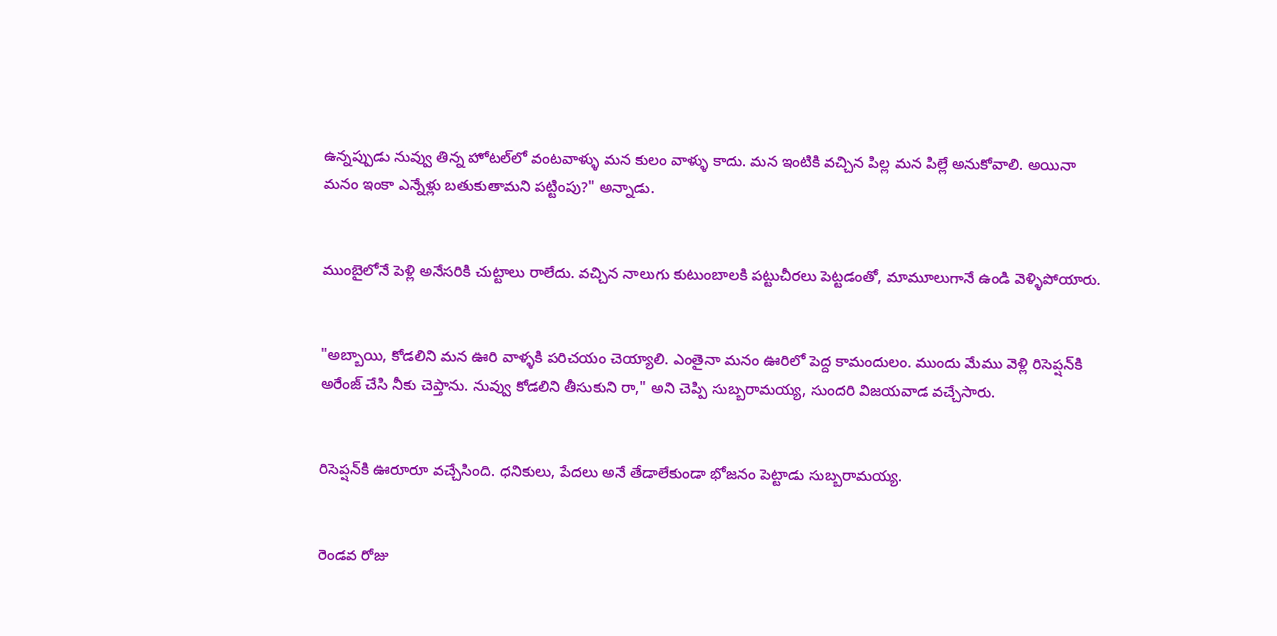ఉన్నప్పుడు నువ్వు తిన్న హోటల్‌లో వంటవాళ్ళు మన కులం వాళ్ళు కాదు. మన ఇంటికి వచ్చిన పిల్ల మన పిల్లే అనుకోవాలి. అయినా మనం ఇంకా ఎన్నేళ్లు బతుకుతామని పట్టింపు?" అన్నాడు.


ముంబైలోనే పెళ్లి అనేసరికి చుట్టాలు రాలేదు. వచ్చిన నాలుగు కుటుంబాలకి పట్టుచీరలు పెట్టడంతో, మామూలుగానే ఉండి వెళ్ళిపోయారు.


"అబ్బాయి, కోడలిని మన ఊరి వాళ్ళకి పరిచయం చెయ్యాలి. ఎంతైనా మనం ఊరిలో పెద్ద కామందులం. ముందు మేము వెళ్లి రిసెప్షన్‌కి అరేంజ్ చేసి నీకు చెప్తాను. నువ్వు కోడలిని తీసుకుని రా," అని చెప్పి సుబ్బరామయ్య, సుందరి విజయవాడ వచ్చేసారు.


రిసెప్షన్‌కి ఊరూరూ వచ్చేసింది. ధనికులు, పేదలు అనే తేడాలేకుండా భోజనం పెట్టాడు సుబ్బరామయ్య.


రెండవ రోజు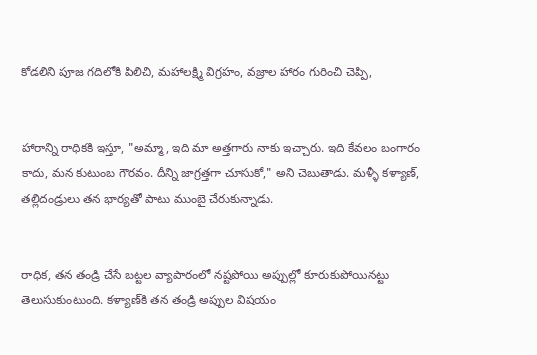కోడలిని పూజ గదిలోకి పిలిచి, మహాలక్ష్మి విగ్రహం, వజ్రాల హారం గురించి చెప్పి,


హారాన్ని రాధికకి ఇస్తూ, "అమ్మా, ఇది మా అత్తగారు నాకు ఇచ్చారు. ఇది కేవలం బంగారం కాదు, మన కుటుంబ గౌరవం. దీన్ని జాగ్రత్తగా చూసుకో," అని చెబుతాడు. మళ్ళీ కళ్యాణ్, తల్లిదండ్రులు తన భార్యతో పాటు ముంబై చేరుకున్నాడు.


రాధిక, తన తండ్రి చేసే బట్టల వ్యాపారంలో నష్టపోయి అప్పుల్లో కూరుకుపోయినట్టు తెలుసుకుంటుంది. కళ్యాణ్‌కి తన తండ్రి అప్పుల విషయం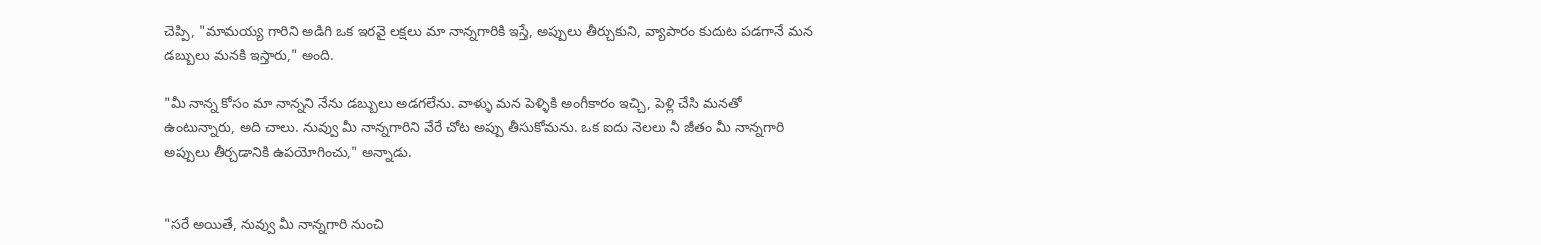చెప్పి, "మామయ్య గారిని అడిగి ఒక ఇరవై లక్షలు మా నాన్నగారికి ఇస్తే, అప్పులు తీర్చుకుని, వ్యాపారం కుదుట పడగానే మన డబ్బులు మనకి ఇస్తారు," అంది.

"మీ నాన్న కోసం మా నాన్నని నేను డబ్బులు అడగలేను. వాళ్ళు మన పెళ్ళికి అంగీకారం ఇచ్చి, పెళ్లి చేసి మనతో ఉంటున్నారు, అది చాలు. నువ్వు మీ నాన్నగారిని వేరే చోట అప్పు తీసుకోమను. ఒక ఐదు నెలలు నీ జీతం మీ నాన్నగారి అప్పులు తీర్చడానికి ఉపయోగించు," అన్నాడు.


"సరే అయితే, నువ్వు మీ నాన్నగారి నుంచి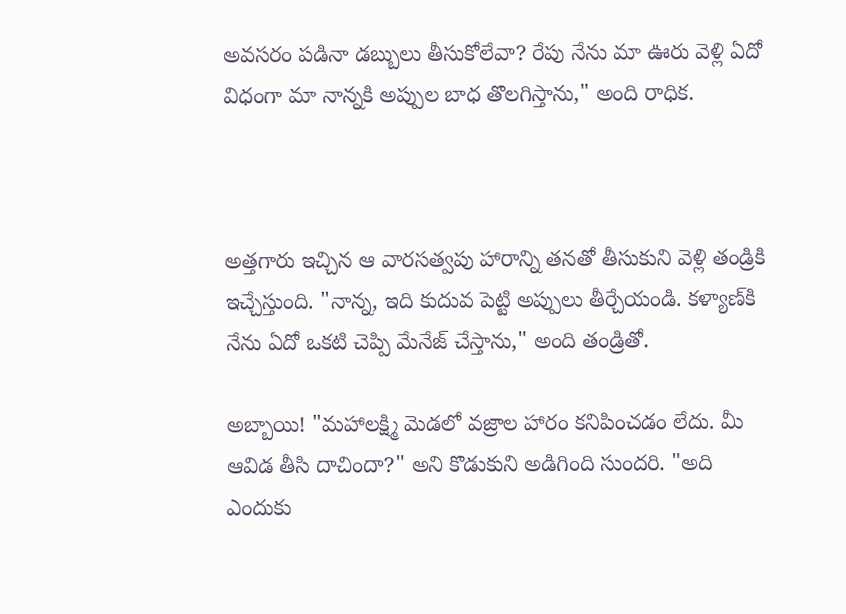అవసరం పడినా డబ్బులు తీసుకోలేవా? రేపు నేను మా ఊరు వెళ్లి ఏదో విధంగా మా నాన్నకి అప్పుల బాధ తొలగిస్తాను," అంది రాధిక.



అత్తగారు ఇచ్చిన ఆ వారసత్వపు హారాన్ని తనతో తీసుకుని వెళ్లి తండ్రికి ఇచ్చేస్తుంది. "నాన్న, ఇది కుదువ పెట్టి అప్పులు తీర్చేయండి. కళ్యాణ్‌కి నేను ఏదో ఒకటి చెప్పి మేనేజ్ చేస్తాను," అంది తండ్రితో.

అబ్బాయి! "మహాలక్ష్మి మెడలో వజ్రాల హారం కనిపించడం లేదు. మీ ఆవిడ తీసి దాచిందా?" అని కొడుకుని అడిగింది సుందరి. "అది ఎందుకు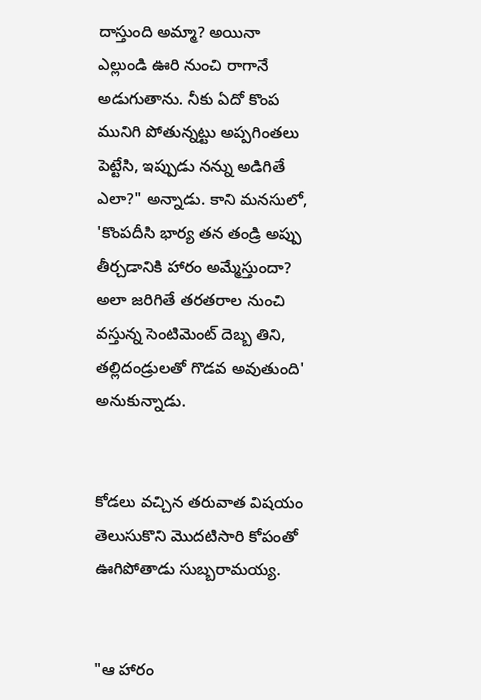దాస్తుంది అమ్మా? అయినా ఎల్లుండి ఊరి నుంచి రాగానే అడుగుతాను. నీకు ఏదో కొంప మునిగి పోతున్నట్టు అప్పగింతలు పెట్టేసి, ఇప్పుడు నన్ను అడిగితే ఎలా?" అన్నాడు. కాని మనసులో, 'కొంపదీసి భార్య తన తండ్రి అప్పు తీర్చడానికి హారం అమ్మేస్తుందా? అలా జరిగితే తరతరాల నుంచి వస్తున్న సెంటిమెంట్ దెబ్బ తిని, తల్లిదండ్రులతో గొడవ అవుతుంది' అనుకున్నాడు.


కోడలు వచ్చిన తరువాత విషయం తెలుసుకొని మొదటిసారి కోపంతో ఊగిపోతాడు సుబ్బరామయ్య.


"ఆ హారం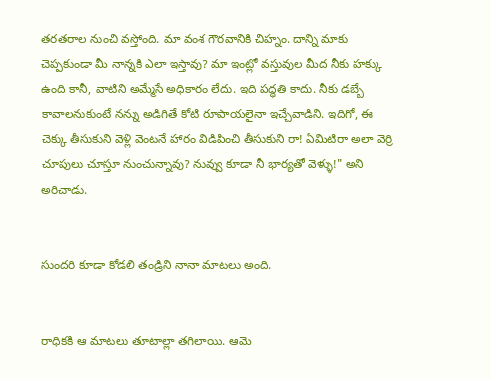తరతరాల నుంచి వస్తోంది. మా వంశ గౌరవానికి చిహ్నం. దాన్ని మాకు చెప్పకుండా మీ నాన్నకి ఎలా ఇస్తావు? మా ఇంట్లో వస్తువుల మీద నీకు హక్కు ఉంది కానీ, వాటిని అమ్మేసే అధికారం లేదు. ఇది పద్ధతి కాదు. నీకు డబ్బే కావాలనుకుంటే నన్ను అడిగితే కోటి రూపాయలైనా ఇచ్చేవాడిని. ఇదిగో, ఈ చెక్కు తీసుకుని వెళ్లి వెంటనే హారం విడిపించి తీసుకుని రా! ఏమిటిరా అలా వెర్రి చూపులు చూస్తూ నుంచున్నావు? నువ్వు కూడా నీ భార్యతో వెళ్ళు!" అని అరిచాడు.


సుందరి కూడా కోడలి తండ్రిని నానా మాటలు అంది.


రాధికకి ఆ మాటలు తూటాల్లా తగిలాయి. ఆమె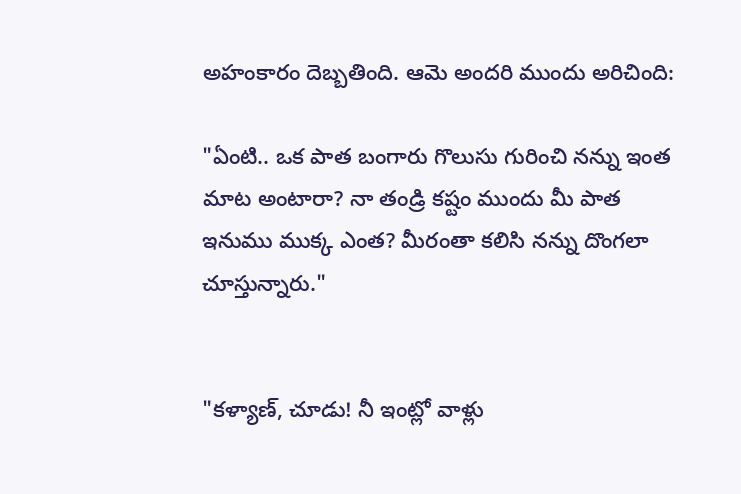అహంకారం దెబ్బతింది. ఆమె అందరి ముందు అరిచింది:

"ఏంటి.. ఒక పాత బంగారు గొలుసు గురించి నన్ను ఇంత మాట అంటారా? నా తండ్రి కష్టం ముందు మీ పాత ఇనుము ముక్క ఎంత? మీరంతా కలిసి నన్ను దొంగలా చూస్తున్నారు."


"కళ్యాణ్, చూడు! నీ ఇంట్లో వాళ్లు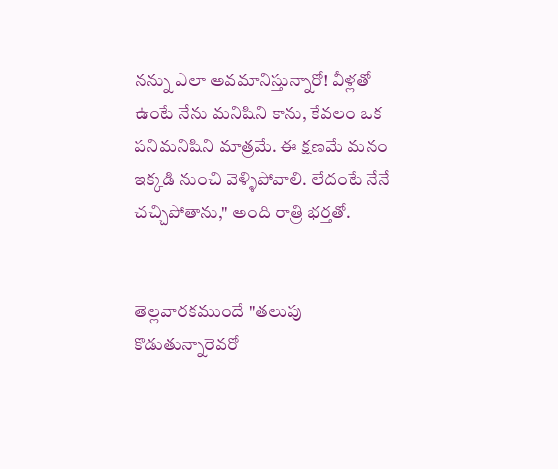నన్ను ఎలా అవమానిస్తున్నారో! వీళ్లతో ఉంటే నేను మనిషిని కాను, కేవలం ఒక పనిమనిషిని మాత్రమే. ఈ క్షణమే మనం ఇక్కడి నుంచి వెళ్ళిపోవాలి. లేదంటే నేనే చచ్చిపోతాను," అంది రాత్రి భర్తతో.


తెల్లవారకముందే "తలుపు కొడుతున్నారెవరో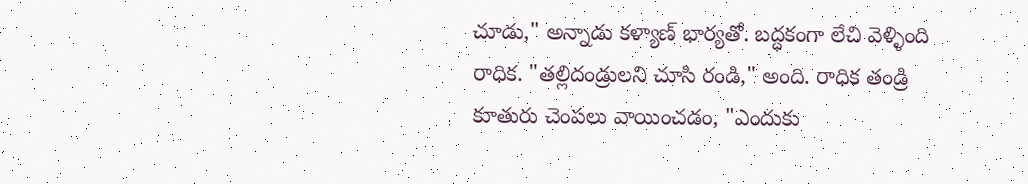చూడు," అన్నాడు కళ్యాణ్ భార్యతో. బద్ధకంగా లేచి వెళ్ళింది రాధిక. "తల్లిదండ్రులని చూసి రండి," అంది. రాధిక తండ్రి కూతురు చెంపలు వాయించడం, "ఎందుకు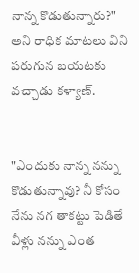నాన్న కొడుతున్నారు?" అని రాధిక మాటలు విని పరుగున బయటకు వచ్చాడు కళ్యాణ్.


"ఎందుకు నాన్న నన్ను కొడుతున్నావు? నీ కోసం నేను నగ తాకట్టు పెడితే వీళ్లు నన్ను ఎంత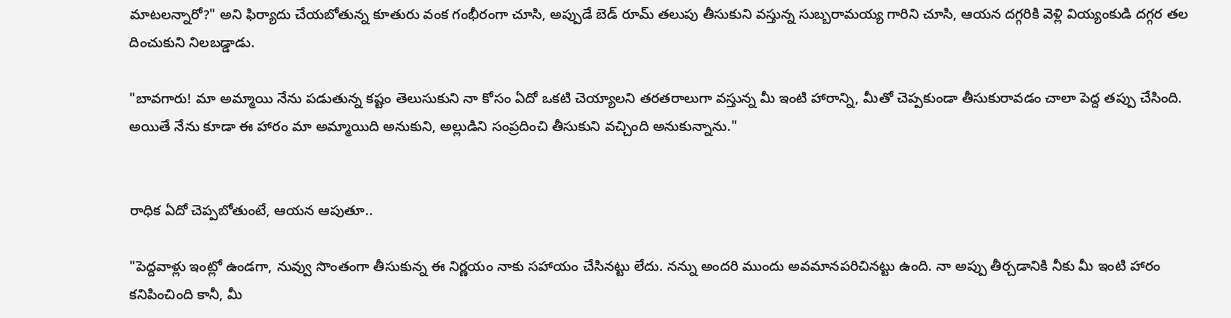మాటలన్నారో?" అని ఫిర్యాదు చేయబోతున్న కూతురు వంక గంభీరంగా చూసి, అప్పుడే బెడ్ రూమ్ తలుపు తీసుకుని వస్తున్న సుబ్బరామయ్య గారిని చూసి, ఆయన దగ్గరికి వెళ్లి వియ్యంకుడి దగ్గర తల దించుకుని నిలబడ్డాడు.

"బావగారు! మా అమ్మాయి నేను పడుతున్న కష్టం తెలుసుకుని నా కోసం ఏదో ఒకటి చెయ్యాలని తరతరాలుగా వస్తున్న మీ ఇంటి హారాన్ని, మీతో చెప్పకుండా తీసుకురావడం చాలా పెద్ద తప్పు చేసింది. అయితే నేను కూడా ఈ హారం మా అమ్మాయిది అనుకుని, అల్లుడిని సంప్రదించి తీసుకుని వచ్చింది అనుకున్నాను."


రాధిక ఏదో చెప్పబోతుంటే, ఆయన ఆపుతూ..

"పెద్దవాళ్లు ఇంట్లో ఉండగా, నువ్వు సొంతంగా తీసుకున్న ఈ నిర్ణయం నాకు సహాయం చేసినట్టు లేదు. నన్ను అందరి ముందు అవమానపరిచినట్టు ఉంది. నా అప్పు తీర్చడానికి నీకు మీ ఇంటి హారం కనిపించింది కానీ, మీ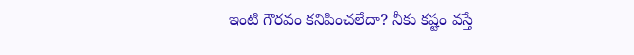ఇంటి గౌరవం కనిపించలేదా? నీకు కష్టం వస్తే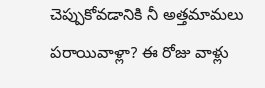చెప్పుకోవడానికి నీ అత్తమామలు పరాయివాళ్లా? ఈ రోజు వాళ్లు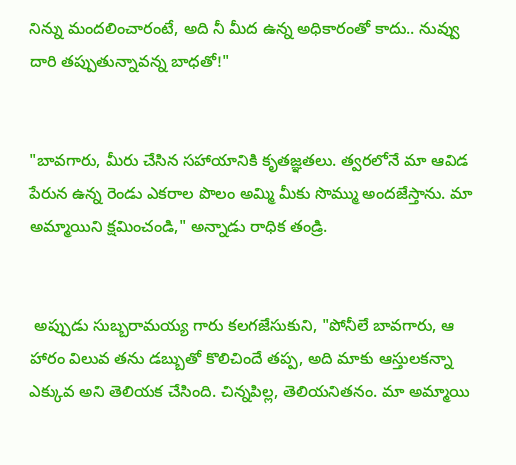నిన్ను మందలించారంటే, అది నీ మీద ఉన్న అధికారంతో కాదు.. నువ్వు దారి తప్పుతున్నావన్న బాధతో!"


"బావగారు, మీరు చేసిన సహాయానికి కృతజ్ఞతలు. త్వరలోనే మా ఆవిడ పేరున ఉన్న రెండు ఎకరాల పొలం అమ్మి మీకు సొమ్ము అందజేస్తాను. మా అమ్మాయిని క్షమించండి," అన్నాడు రాధిక తండ్రి.


 అప్పుడు సుబ్బరామయ్య గారు కలగజేసుకుని, "పోనీలే బావగారు, ఆ హారం విలువ తను డబ్బుతో కొలిచిందే తప్ప, అది మాకు ఆస్తులకన్నా ఎక్కువ అని తెలియక చేసింది. చిన్నపిల్ల, తెలియనితనం. మా అమ్మాయి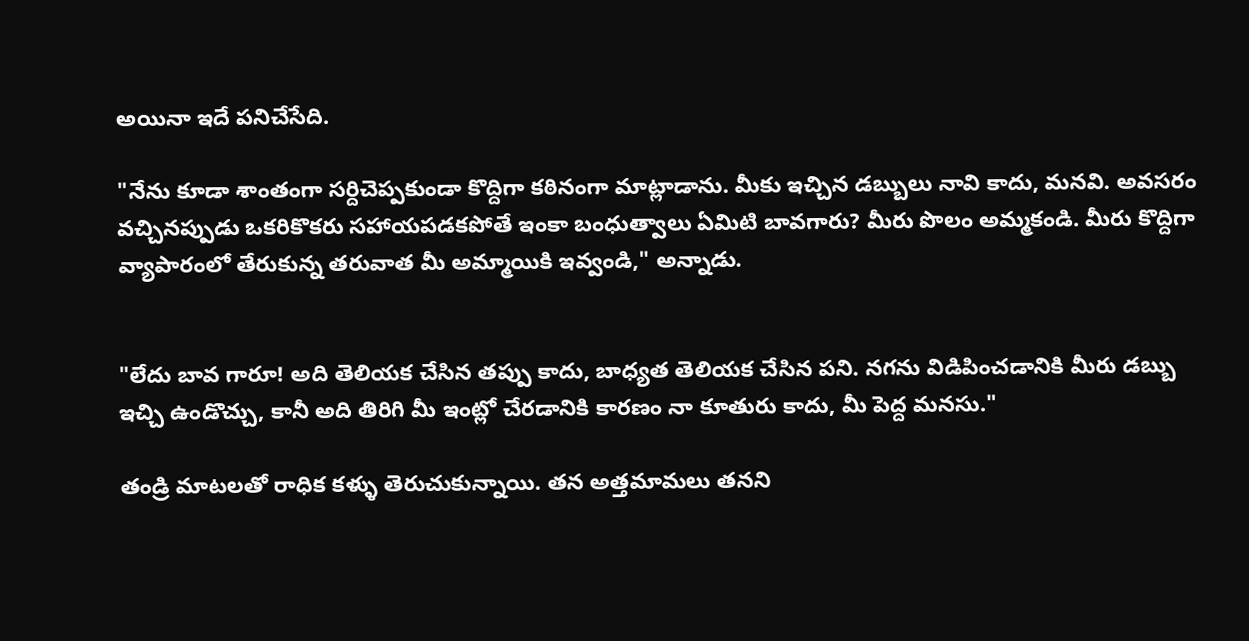అయినా ఇదే పనిచేసేది.

"నేను కూడా శాంతంగా సర్దిచెప్పకుండా కొద్దిగా కఠినంగా మాట్లాడాను. మీకు ఇచ్చిన డబ్బులు నావి కాదు, మనవి. అవసరం వచ్చినప్పుడు ఒకరికొకరు సహాయపడకపోతే ఇంకా బంధుత్వాలు ఏమిటి బావగారు? మీరు పొలం అమ్మకండి. మీరు కొద్దిగా వ్యాపారంలో తేరుకున్న తరువాత మీ అమ్మాయికి ఇవ్వండి," అన్నాడు.


"లేదు బావ గారూ! అది తెలియక చేసిన తప్పు కాదు, బాధ్యత తెలియక చేసిన పని. నగను విడిపించడానికి మీరు డబ్బు ఇచ్చి ఉండొచ్చు, కానీ అది తిరిగి మీ ఇంట్లో చేరడానికి కారణం నా కూతురు కాదు, మీ పెద్ద మనసు."

తండ్రి మాటలతో రాధిక కళ్ళు తెరుచుకున్నాయి. తన అత్తమామలు తనని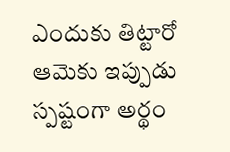ఎందుకు తిట్టారో ఆమెకు ఇప్పుడు స్పష్టంగా అర్థం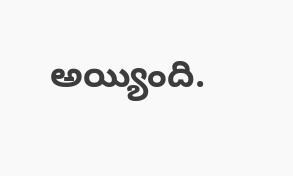అయ్యింది.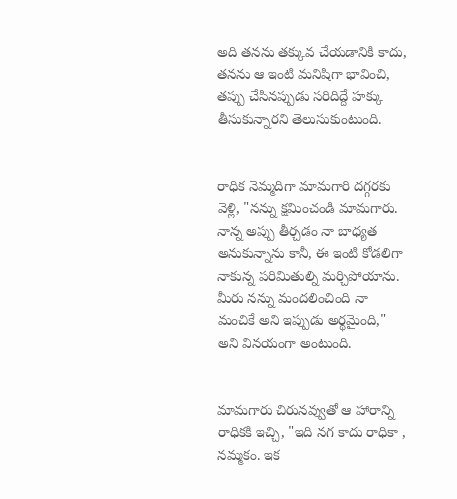అది తనను తక్కువ చేయడానికి కాదు, తనను ఆ ఇంటి మనిషిగా భావించి, తప్పు చేసినప్పుడు సరిదిద్దే హక్కు తీసుకున్నారని తెలుసుకుంటుంది.


రాధిక నెమ్మదిగా మామగారి దగ్గరకు వెళ్లి, "నన్ను క్షమించండి మామగారు. నాన్న అప్పు తీర్చడం నా బాధ్యత అనుకున్నాను కానీ, ఈ ఇంటి కోడలిగా నాకున్న పరిమితుల్ని మర్చిపోయాను. మీరు నన్ను మందలించింది నా మంచికే అని ఇప్పుడు అర్థమైంది," అని వినయంగా అంటుంది.


మామగారు చిరునవ్వుతో ఆ హారాన్ని రాధికకి ఇచ్చి, "ఇది నగ కాదు రాధికా , నమ్మకం. ఇక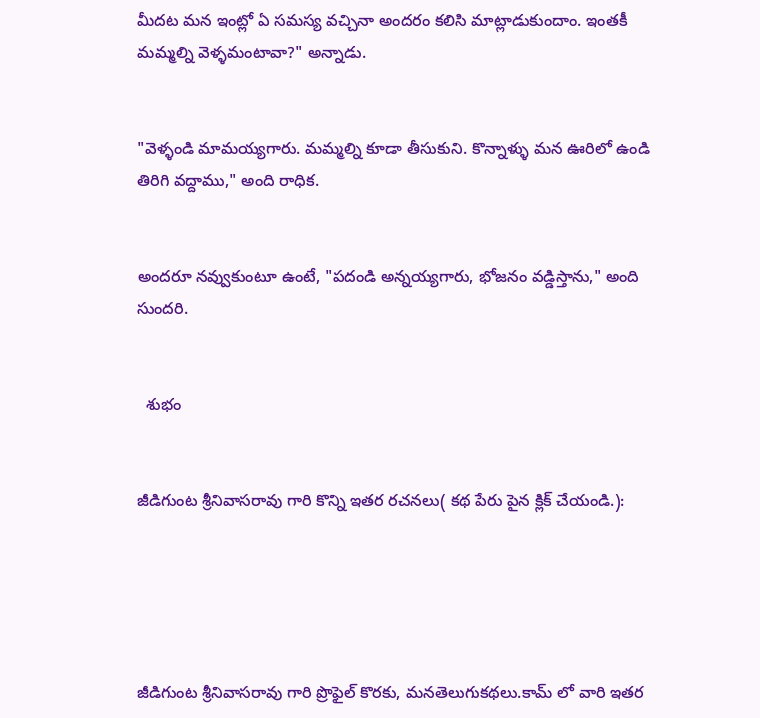మీదట మన ఇంట్లో ఏ సమస్య వచ్చినా అందరం కలిసి మాట్లాడుకుందాం. ఇంతకీ మమ్మల్ని వెళ్ళమంటావా?" అన్నాడు.


"వెళ్ళండి మామయ్యగారు. మమ్మల్ని కూడా తీసుకుని. కొన్నాళ్ళు మన ఊరిలో ఉండి తిరిగి వద్దాము," అంది రాధిక.


అందరూ నవ్వుకుంటూ ఉంటే, "పదండి అన్నయ్యగారు, భోజనం వడ్డిస్తాను," అంది సుందరి.


  శుభం


జీడిగుంట శ్రీనివాసరావు గారి కొన్ని ఇతర రచనలు( కథ పేరు పైన క్లిక్ చేయండి.):





జీడిగుంట శ్రీనివాసరావు గారి ప్రొఫైల్ కొరకు, మనతెలుగుకథలు.కామ్ లో వారి ఇతర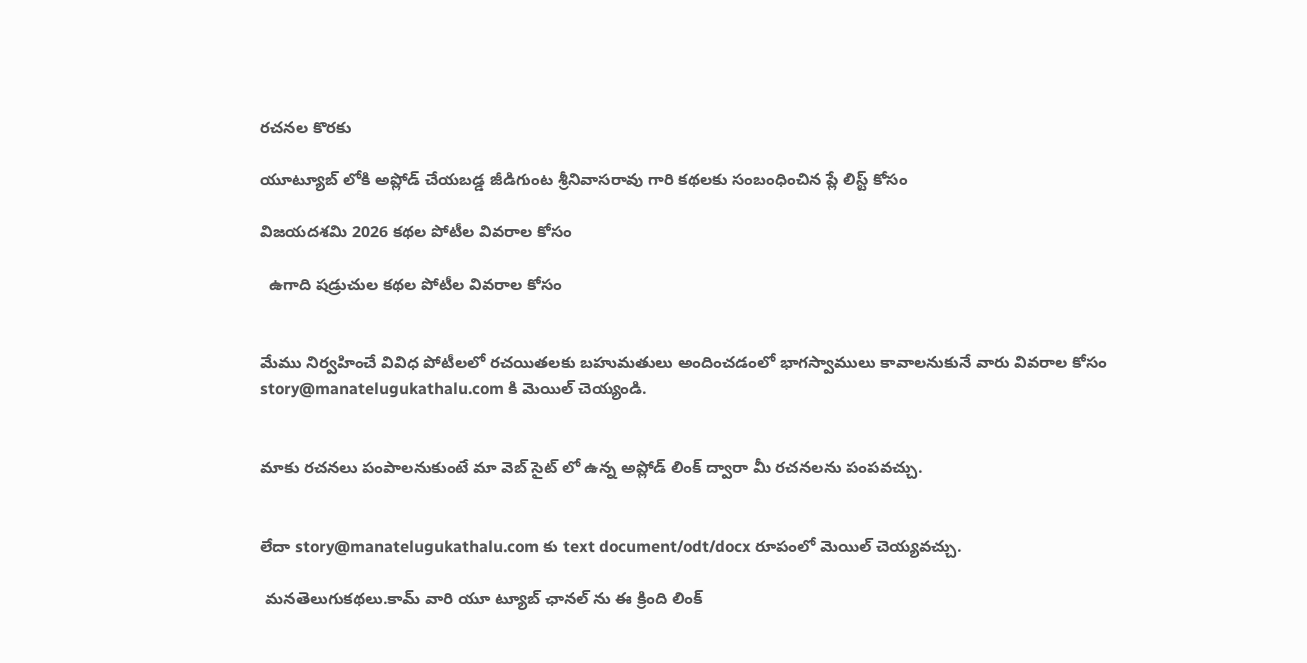రచనల కొరకు

యూట్యూబ్ లోకి అప్లోడ్ చేయబడ్డ జీడిగుంట శ్రీనివాసరావు గారి కథలకు సంబంధించిన ప్లే లిస్ట్ కోసం

విజయదశమి 2026 కథల పోటీల వివరాల కోసం

  ఉగాది షడ్రుచుల కథల పోటీల వివరాల కోసం


మేము నిర్వహించే వివిధ పోటీలలో రచయితలకు బహుమతులు అందించడంలో భాగస్వాములు కావాలనుకునే వారు వివరాల కోసం story@manatelugukathalu.com కి మెయిల్ చెయ్యండి.


మాకు రచనలు పంపాలనుకుంటే మా వెబ్ సైట్ లో ఉన్న అప్లోడ్ లింక్ ద్వారా మీ రచనలను పంపవచ్చు.


లేదా story@manatelugukathalu.com కు text document/odt/docx రూపంలో మెయిల్ చెయ్యవచ్చు.

 మనతెలుగుకథలు.కామ్ వారి యూ ట్యూబ్ ఛానల్ ను ఈ క్రింది లింక్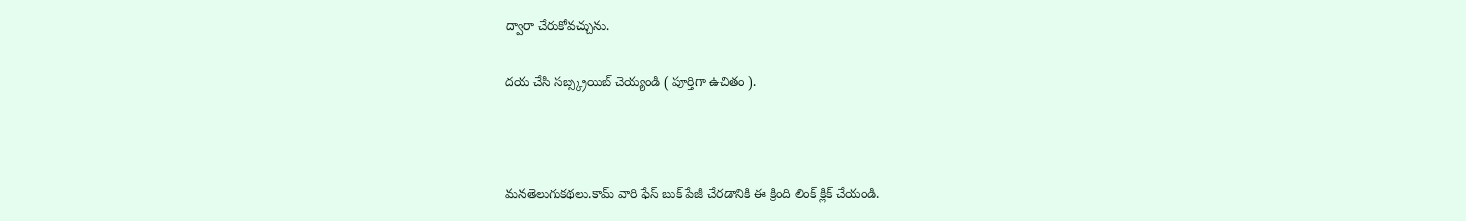ద్వారా చేరుకోవచ్చును.

దయ చేసి సబ్స్క్రయిబ్ చెయ్యండి ( పూర్తిగా ఉచితం ).



మనతెలుగుకథలు.కామ్ వారి ఫేస్ బుక్ పేజీ చేరడానికి ఈ క్రింది లింక్ క్లిక్ చేయండి.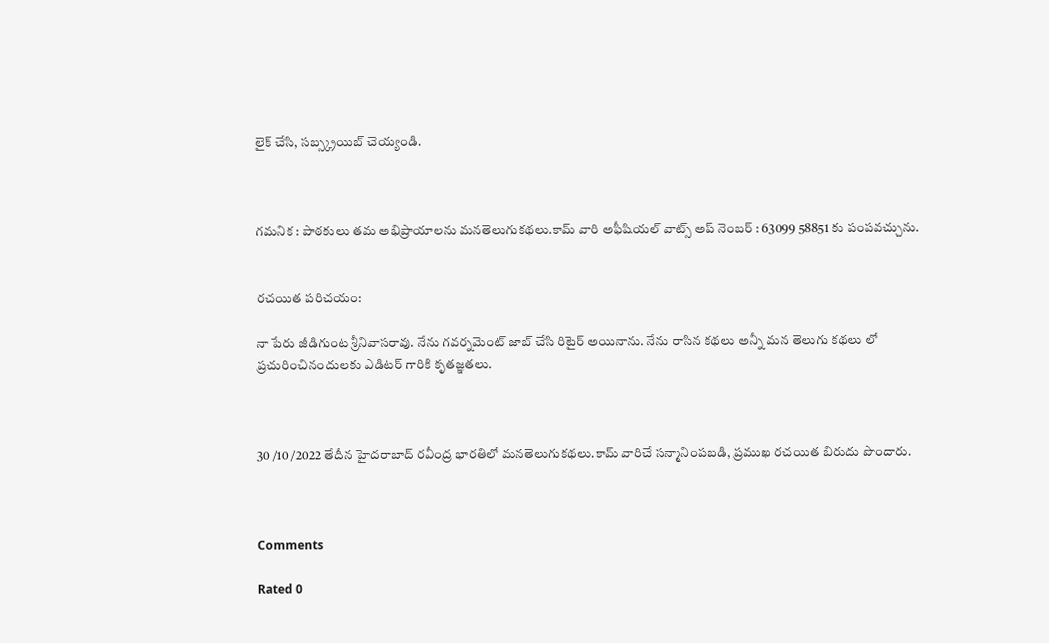లైక్ చేసి, సబ్స్క్రయిబ్ చెయ్యండి.



గమనిక : పాఠకులు తమ అభిప్రాయాలను మనతెలుగుకథలు.కామ్ వారి అఫీషియల్ వాట్స్ అప్ నెంబర్ : 63099 58851 కు పంపవచ్చును.


రచయిత పరిచయం:

నా పేరు జీడిగుంట శ్రీనివాసరావు. నేను గవర్నమెంట్ జాబ్ చేసి రిటైర్ అయినాను. నేను రాసిన కథలు అన్నీ మన తెలుగు కథలు లో ప్రచురించినందులకు ఎడిటర్ గారికి కృతజ్ఞతలు.



30 /10 /2022 తేదీన హైదరాబాద్ రవీంద్ర భారతిలో మనతెలుగుకథలు.కామ్ వారిచే సన్మానింపబడి, ప్రముఖ రచయిత బిరుదు పొందారు.



Comments

Rated 0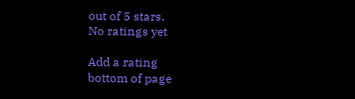out of 5 stars.
No ratings yet

Add a rating
bottom of page